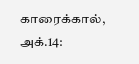காரைக்கால், அக்.14: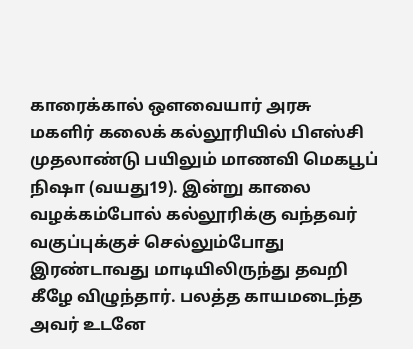காரைக்கால் ஔவையார் அரசு மகளிர் கலைக் கல்லூரியில் பிஎஸ்சி முதலாண்டு பயிலும் மாணவி மெகபூப் நிஷா (வயது19). இன்று காலை வழக்கம்போல் கல்லூரிக்கு வந்தவர் வகுப்புக்குச் செல்லும்போது இரண்டாவது மாடியிலிருந்து தவறி கீழே விழுந்தார். பலத்த காயமடைந்த அவர் உடனே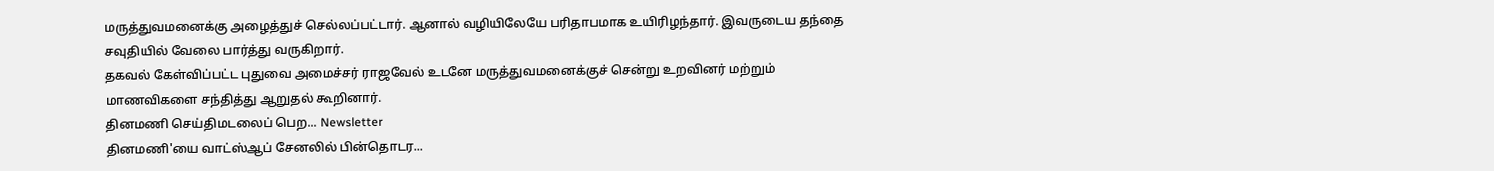மருத்துவமனைக்கு அழைத்துச் செல்லப்பட்டார். ஆனால் வழியிலேயே பரிதாபமாக உயிரிழந்தார். இவருடைய தந்தை சவுதியில் வேலை பார்த்து வருகிறார்.
தகவல் கேள்விப்பட்ட புதுவை அமைச்சர் ராஜவேல் உடனே மருத்துவமனைக்குச் சென்று உறவினர் மற்றும் மாணவிகளை சந்தித்து ஆறுதல் கூறினார்.
தினமணி செய்திமடலைப் பெற... Newsletter
தினமணி'யை வாட்ஸ்ஆப் சேனலில் பின்தொடர...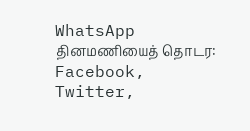WhatsApp
தினமணியைத் தொடர: Facebook, Twitter,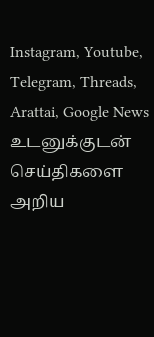Instagram, Youtube, Telegram, Threads, Arattai, Google News
உடனுக்குடன் செய்திகளை அறிய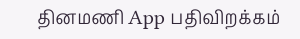தினமணி App பதிவிறக்கம்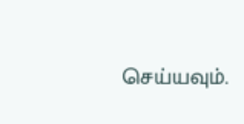செய்யவும்.